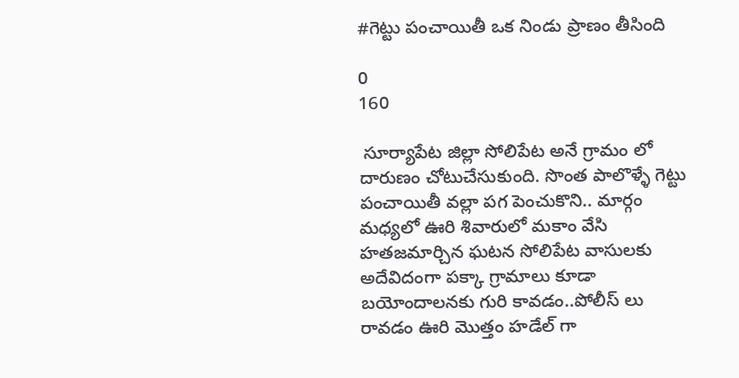#గెట్టు పంచాయితీ ఒక నిండు ప్రాణం తీసింది

0
160

 సూర్యాపేట జిల్లా సోలిపేట అనే గ్రామం లో దారుణం చోటుచేసుకుంది. సొంత పాలొళ్ళే గెట్టు పంచాయితీ వల్లా పగ పెంచుకొని.. మార్గం మధ్యలో ఊరి శివారులో మకాం వేసి హతజమార్చిన ఘటన సోలిపేట వాసులకు అదేవిదంగా పక్కా గ్రామాలు కూడా బయోందాలనకు గురి కావడం..పోలీస్ లు రావడం ఊరి మొత్తం హడేల్ గా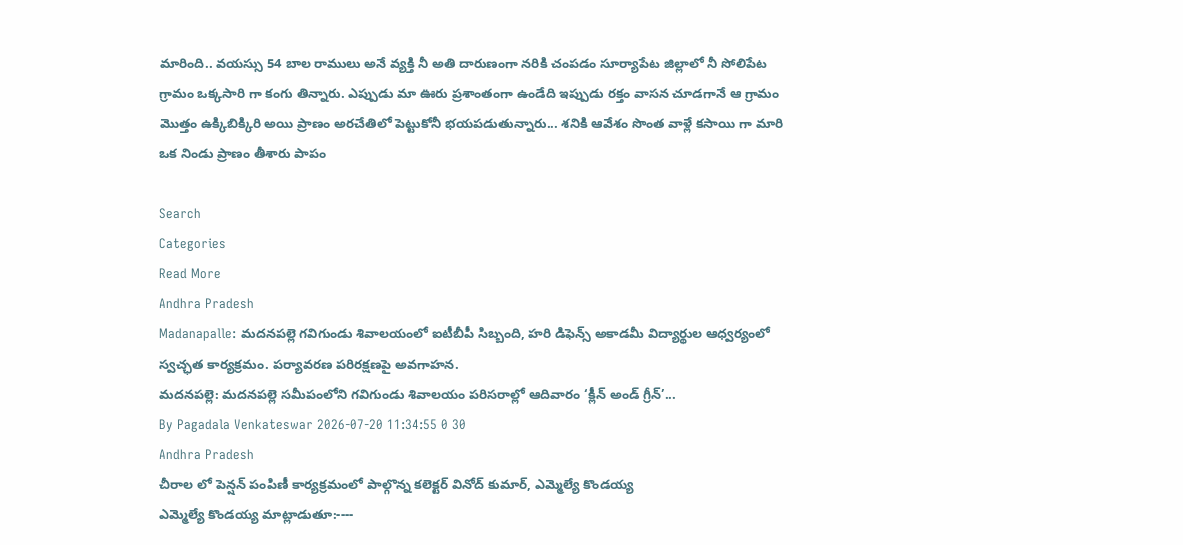మారింది.. వయస్సు 54 బాల రాములు అనే వ్యక్తి నీ అతి దారుణంగా నరికి చంపడం సూర్యాపేట జిల్లాలో నీ సోలిపేట గ్రామం ఒక్కసారి గా కంగు తిన్నారు. ఎప్పుడు మా ఊరు ప్రశాంతంగా ఉండేది ఇప్పుడు రక్తం వాసన చూడగానే ఆ గ్రామం మొత్తం ఉక్కిబిక్కిరి అయి ప్రాణం అరచేతిలో పెట్టుకోనీ భయపడుతున్నారు... శనికి ఆవేశం సొంత వాళ్లే కసాయి గా మారి ఒక నిండు ప్రాణం తీశారు పాపం

Search
Categories
Read More
Andhra Pradesh
Madanapalle: మదనపల్లె గవిగుండు శివాలయంలో ఐటీబీపీ సిబ్బంది, హరి డిఫెన్స్ అకాడమీ విద్యార్థుల ఆధ్వర్యంలో స్వచ్ఛత కార్యక్రమం. పర్యావరణ పరిరక్షణపై అవగాహన.
మదనపల్లె: మదనపల్లె సమీపంలోని గవిగుండు శివాలయం పరిసరాల్లో ఆదివారం ‘క్లీన్ అండ్ గ్రీన్’...
By Pagadala Venkateswar 2026-07-20 11:34:55 0 30
Andhra Pradesh
చీరాల లో పెన్షన్ పంపిణీ కార్యక్రమంలో పాల్గొన్న కలెక్టర్ వినోద్ కుమార్, ఎమ్మెల్యే కొండయ్య
ఎమ్మెల్యే కొండయ్య మాట్లాడుతూ:----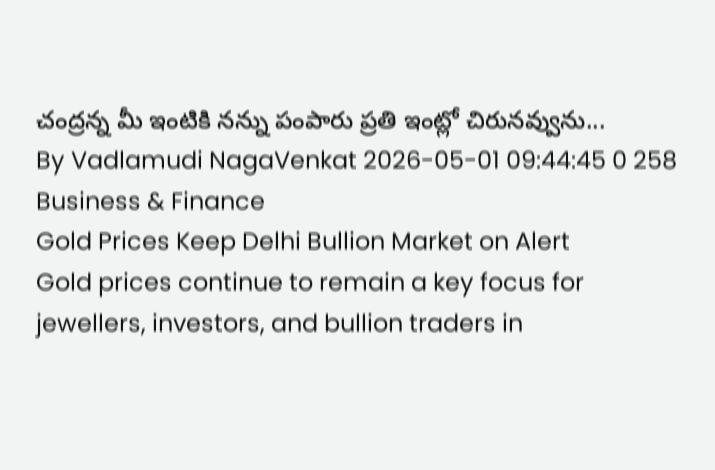చంద్రన్న మీ ఇంటికి నన్ను పంపారు ప్రతి ఇంట్లో చిరునవ్వును...
By Vadlamudi NagaVenkat 2026-05-01 09:44:45 0 258
Business & Finance
Gold Prices Keep Delhi Bullion Market on Alert
Gold prices continue to remain a key focus for jewellers, investors, and bullion traders in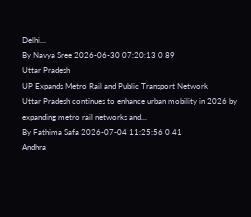Delhi...
By Navya Sree 2026-06-30 07:20:13 0 89
Uttar Pradesh
UP Expands Metro Rail and Public Transport Network
Uttar Pradesh continues to enhance urban mobility in 2026 by expanding metro rail networks and...
By Fathima Safa 2026-07-04 11:25:56 0 41
Andhra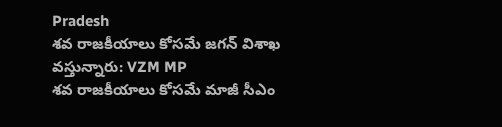Pradesh
శవ రాజకీయాలు కోసమే జగన్ విశాఖ వస్తున్నారు: VZM MP
శవ రాజకీయాలు కోసమే మాజీ సీఎం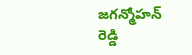జగన్మోహన్ రెడ్డి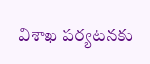విశాఖ పర్యటనకు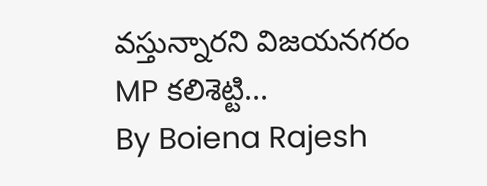వస్తున్నారని విజయనగరం MP కలిశెట్టి...
By Boiena Rajesh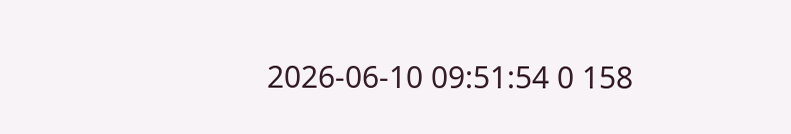2026-06-10 09:51:54 0 158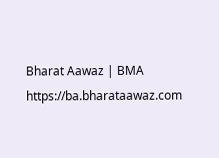Bharat Aawaz | BMA https://ba.bharataawaz.com